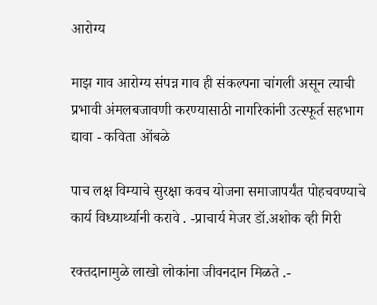आरोग्य

माझ गाव आरोग्य संपन्न गाव ही संकल्पना चांगली असून त्याची प्रभावी अंमलबजावणी करण्यासाठी नागरिकांनी उत्स्फूर्त सहभाग द्यावा - कविता ओंबळे

पाच लक्ष विम्याचे सुरक्षा कवच योजना समाजापर्यंत पोहचवण्याचे कार्य विध्यार्थ्यानी करावे . -प्राचार्य मेजर डॉ.अशोक व्ही गिरी

रक्तदानामुळे लाखो लोकांना जीवनदान मिळते .-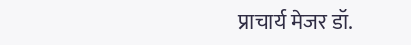प्राचार्य मेजर डॉ.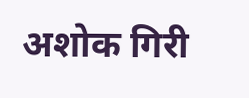अशोक गिरी